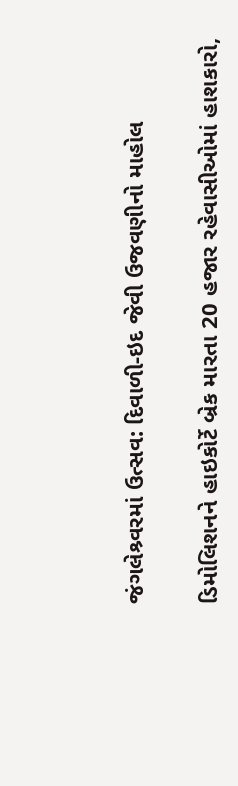જંગલેશ્ર્વરમાં ઉત્સવ: દિવાળી-ઇદ જેવી ઉજવણીનો માહોલ

ડિમોલિશનને હાઇકોર્ટે બ્રેક મારતા 20 હજાર રહેવાસીઓમાં હાશકારો,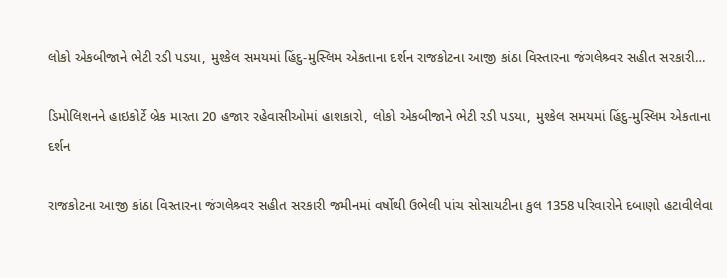લોકો એકબીજાને ભેટી રડી પડયા, મુશ્કેલ સમયમાં હિંદુ-મુસ્લિમ એકતાના દર્શન રાજકોટના આજી કાંઠા વિસ્તારના જંગલેશ્ર્વર સહીત સરકારી…

ડિમોલિશનને હાઇકોર્ટે બ્રેક મારતા 20 હજાર રહેવાસીઓમાં હાશકારો, લોકો એકબીજાને ભેટી રડી પડયા, મુશ્કેલ સમયમાં હિંદુ-મુસ્લિમ એકતાના દર્શન

રાજકોટના આજી કાંઠા વિસ્તારના જંગલેશ્ર્વર સહીત સરકારી જમીનમાં વર્ષોથી ઉભેલી પાંચ સોસાયટીના કુલ 1358 પરિવારોને દબાણો હટાવીલેવા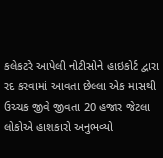કલેકટરે આપેલી નોટીસોને હાઇકોર્ટ દ્વારા રદ કરવામાં આવતા છેલ્લા એક માસથી ઉચ્ચક જીવે જીવતા 20 હજાર જેટલા લોકોએ હાશકારો અનુભવ્યો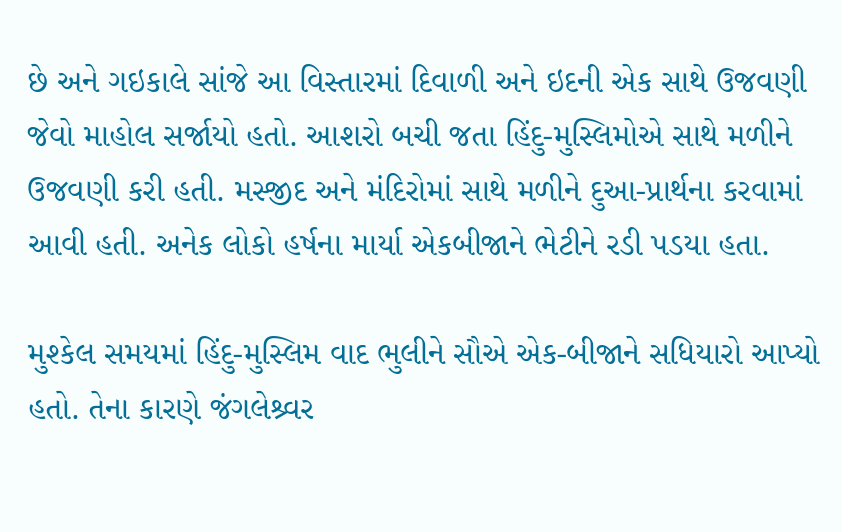છે અને ગઇકાલે સાંજે આ વિસ્તારમાં દિવાળી અને ઇદની એક સાથે ઉજવણી જેવો માહોલ સર્જાયો હતો. આશરો બચી જતા હિંદુ-મુસ્લિમોએ સાથે મળીને ઉજવણી કરી હતી. મસ્જીદ અને મંદિરોમાં સાથે મળીને દુઆ-પ્રાર્થના કરવામાં આવી હતી. અનેક લોકો હર્ષના માર્યા એકબીજાને ભેટીને રડી પડયા હતા.

મુશ્કેલ સમયમાં હિંદુ-મુસ્લિમ વાદ ભુલીને સૌએ એક-બીજાને સધિયારો આપ્યો હતો. તેના કારણે જંગલેશ્ર્વર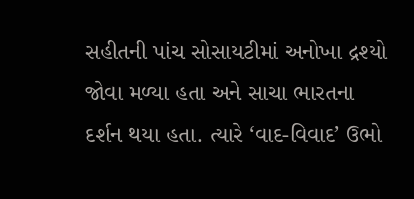સહીતની પાંચ સોસાયટીમાં અનોખા દ્રશ્યો જોવા મળ્યા હતા અને સાચા ભારતના દર્શન થયા હતા. ત્યારે ‘વાદ-વિવાદ’ ઉભો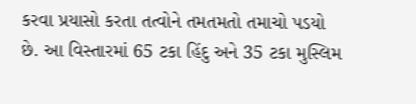કરવા પ્રયાસો કરતા તત્વોને તમતમતો તમાચો પડયો છે. આ વિસ્તારમાં 65 ટકા હિંદુ અને 35 ટકા મુસ્લિમ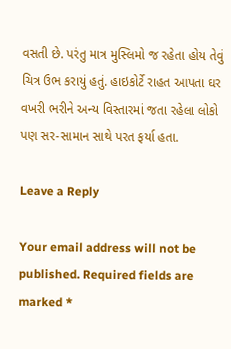વસતી છે. પરંતુ માત્ર મુસ્લિમો જ રહેતા હોય તેવું ચિત્ર ઉભ કરાયું હતું. હાઇકોર્ટે રાહત આપતા ઘર વખરી ભરીને અન્ય વિસ્તારમાં જતા રહેલા લોકો પણ સર-સામાન સાથે પરત ફર્યા હતા.

Leave a Reply

Your email address will not be published. Required fields are marked *